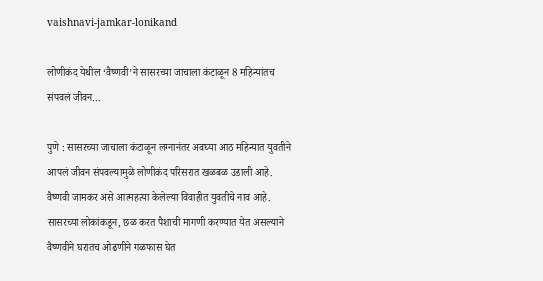vaishnavi-jamkar-lonikand

लोणीकंद येथील ‘वैष्णवी’ने सासरच्या जाचाला कंटाळून 8 महिन्यांतच संपवलं जीवन…

पुणे : सासरच्या जाचाला कंटाळून लग्नानंतर अवघ्या आठ महिन्यात युवतीने आपलं जीवन संपवल्यामुळे लोणीकंद परिसरात खळबळ उडाली आहे. वैष्णवी जामकर असे आत्महत्या केलेल्या विवाहीत युवतीचे नाव आहे. सासरच्या लोकांकडून, छळ करत पैशाची मागणी करण्यात येत असल्याने वैष्णवीने घरातच ओढणीने गळफास घेत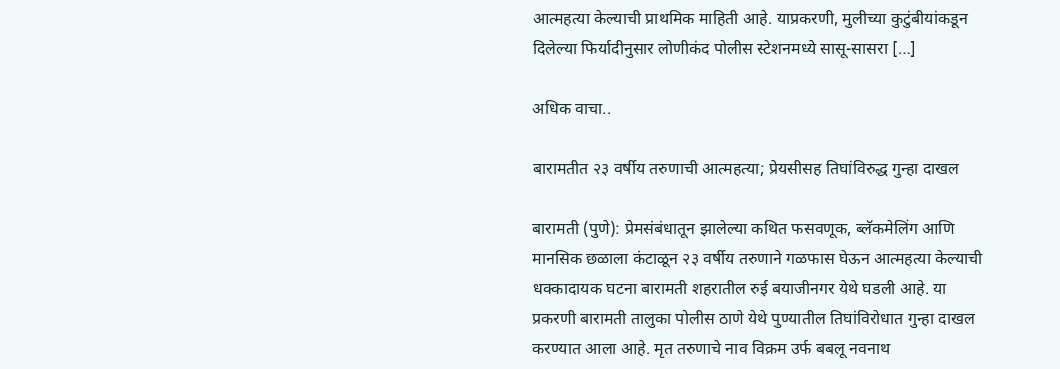आत्महत्या केल्याची प्राथमिक माहिती आहे. याप्रकरणी, मुलीच्या कुटुंबीयांकडून दिलेल्या फिर्यादीनुसार लोणीकंद पोलीस स्टेशनमध्ये सासू-सासरा […]

अधिक वाचा..

बारामतीत २३ वर्षीय तरुणाची आत्महत्या; प्रेयसीसह तिघांविरुद्ध गुन्हा दाखल

बारामती (पुणे): प्रेमसंबंधातून झालेल्या कथित फसवणूक, ब्लॅकमेलिंग आणि मानसिक छळाला कंटाळून २३ वर्षीय तरुणाने गळफास घेऊन आत्महत्या केल्याची धक्कादायक घटना बारामती शहरातील रुई बयाजीनगर येथे घडली आहे. या प्रकरणी बारामती तालुका पोलीस ठाणे येथे पुण्यातील तिघांविरोधात गुन्हा दाखल करण्यात आला आहे. मृत तरुणाचे नाव विक्रम उर्फ बबलू नवनाथ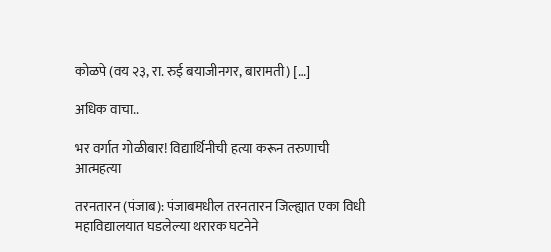कोळपे (वय २३, रा. रुई बयाजीनगर, बारामती) […]

अधिक वाचा..

भर वर्गात गोळीबार! विद्यार्थिनीची हत्या करून तरुणाची आत्महत्या

तरनतारन (पंजाब): पंजाबमधील तरनतारन जिल्ह्यात एका विधी महाविद्यालयात घडलेल्या थरारक घटनेने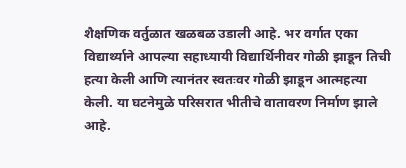शैक्षणिक वर्तुळात खळबळ उडाली आहे. भर वर्गात एका विद्यार्थ्याने आपल्या सहाध्यायी विद्यार्थिनीवर गोळी झाडून तिची हत्या केली आणि त्यानंतर स्वतःवर गोळी झाडून आत्महत्या केली. या घटनेमुळे परिसरात भीतीचे वातावरण निर्माण झाले आहे.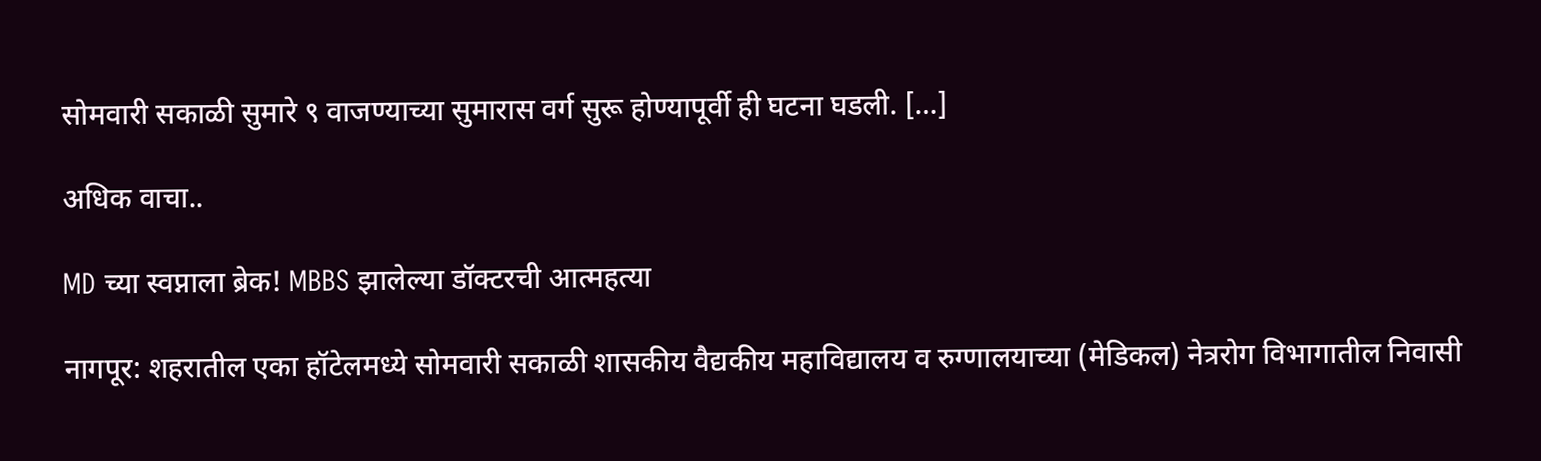सोमवारी सकाळी सुमारे ९ वाजण्याच्या सुमारास वर्ग सुरू होण्यापूर्वी ही घटना घडली. […]

अधिक वाचा..

MD च्या स्वप्नाला ब्रेक! MBBS झालेल्या डॉक्टरची आत्महत्या

नागपूर: शहरातील एका हॉटेलमध्ये सोमवारी सकाळी शासकीय वैद्यकीय महाविद्यालय व रुग्णालयाच्या (मेडिकल) नेत्ररोग विभागातील निवासी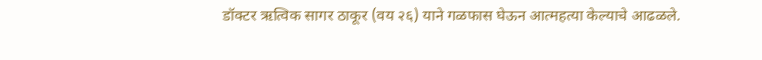डॉक्टर ऋत्विक सागर ठाकूर (वय २६) याने गळफास घेऊन आत्महत्या केल्याचे आढळले.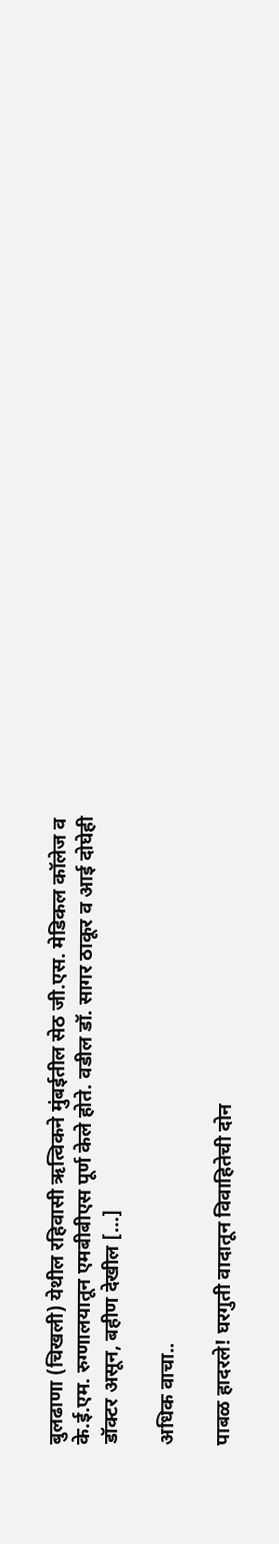बुलढाणा (चिखली) येथील रहिवासी ऋत्विकने मुंबईतील सेठ जी.एस. मेडिकल कॉलेज व के.ई.एम. रुग्णालयातून एमबीबीएस पूर्ण केले होते. वडील डॉ. सागर ठाकूर व आई दोघेही डॉक्टर असून, बहीण देखील […]

अधिक वाचा..

पाबळ हादरले! घरगुती वादातून विवाहितेची दोन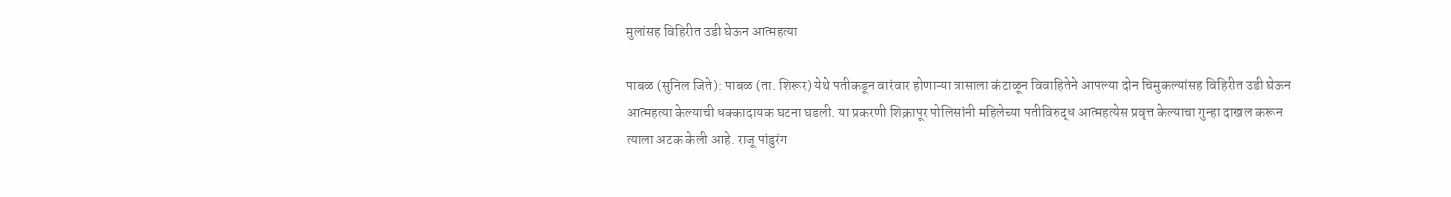मुलांसह विहिरीत उडी घेऊन आत्महत्या

पाबळ (सुनिल जिते): पाबळ (ता. शिरूर) येथे पतीकडून वारंवार होणाऱ्या त्रासाला कंटाळून विवाहितेने आपल्या दोन चिमुकल्यांसह विहिरीत उडी घेऊन आत्महत्या केल्याची धक्कादायक घटना घडली. या प्रकरणी शिक्रापूर पोलिसांनी महिलेच्या पतीविरुद्ध आत्महत्येस प्रवृत्त केल्याचा गुन्हा दाखल करून त्याला अटक केली आहे. राजू पांडुरंग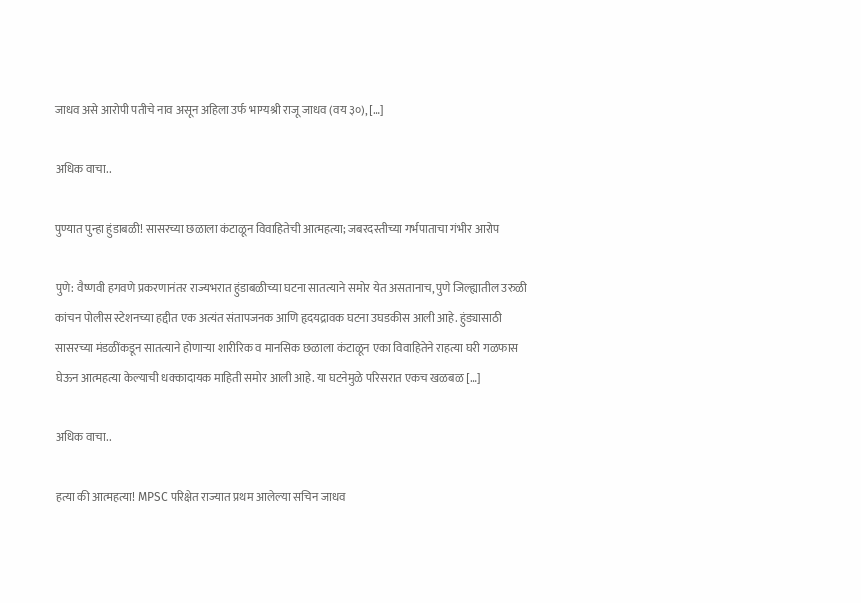जाधव असे आरोपी पतीचे नाव असून अहिला उर्फ भाग्यश्री राजू जाधव (वय ३०), […]

अधिक वाचा..

पुण्यात पुन्हा हुंडाबळी! सासरच्या छळाला कंटाळून विवाहितेची आत्महत्या; जबरदस्तीच्या गर्भपाताचा गंभीर आरोप

पुणे: वैष्णवी हगवणे प्रकरणानंतर राज्यभरात हुंडाबळीच्या घटना सातत्याने समोर येत असतानाच, पुणे जिल्ह्यातील उरुळी कांचन पोलीस स्टेशनच्या हद्दीत एक अत्यंत संतापजनक आणि हृदयद्रावक घटना उघडकीस आली आहे. हुंड्यासाठी सासरच्या मंडळींकडून सातत्याने होणाऱ्या शारीरिक व मानसिक छळाला कंटाळून एका विवाहितेने राहत्या घरी गळफास घेऊन आत्महत्या केल्याची धक्कादायक माहिती समोर आली आहे. या घटनेमुळे परिसरात एकच खळबळ […]

अधिक वाचा..

हत्या की आत्महत्या! MPSC परिक्षेत राज्यात प्रथम आलेल्या सचिन जाधव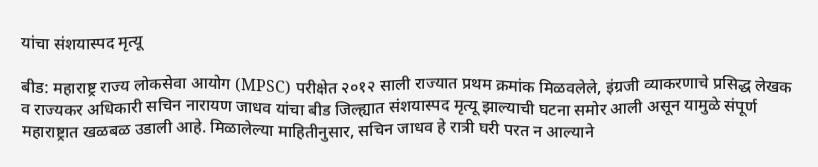यांचा संशयास्पद मृत्यू

बीड: महाराष्ट्र राज्य लोकसेवा आयोग (MPSC) परीक्षेत २०१२ साली राज्यात प्रथम क्रमांक मिळवलेले, इंग्रजी व्याकरणाचे प्रसिद्ध लेखक व राज्यकर अधिकारी सचिन नारायण जाधव यांचा बीड जिल्ह्यात संशयास्पद मृत्यू झाल्याची घटना समोर आली असून यामुळे संपूर्ण महाराष्ट्रात खळबळ उडाली आहे. मिळालेल्या माहितीनुसार, सचिन जाधव हे रात्री घरी परत न आल्याने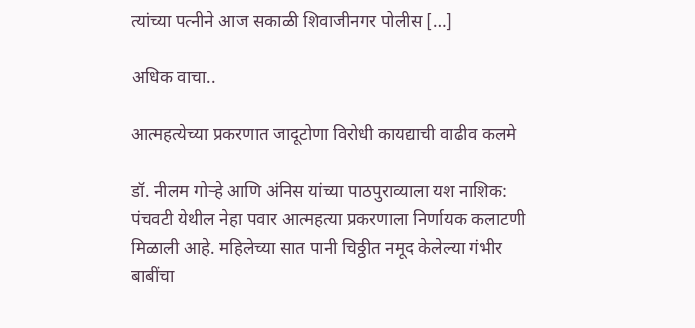त्यांच्या पत्नीने आज सकाळी शिवाजीनगर पोलीस […]

अधिक वाचा..

आत्महत्येच्या प्रकरणात जादूटोणा विरोधी कायद्याची वाढीव कलमे

डॉ. नीलम गोऱ्हे आणि अंनिस यांच्या पाठपुराव्याला यश नाशिक: पंचवटी येथील नेहा पवार आत्महत्या प्रकरणाला निर्णायक कलाटणी मिळाली आहे. महिलेच्या सात पानी चिठ्ठीत नमूद केलेल्या गंभीर बाबींचा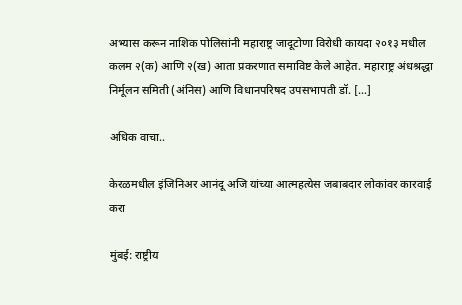अभ्यास करून नाशिक पोलिसांनी महाराष्ट्र जादूटोणा विरोधी कायदा २०१३ मधील कलम २(क) आणि २(ख) आता प्रकरणात समाविष्ट केले आहेत. महाराष्ट्र अंधश्रद्धा निर्मूलन समिती (अंनिस) आणि विधानपरिषद उपसभापती डॉ. […]

अधिक वाचा..

केरळमधील इंजिनिअर आनंदू अजि यांच्या आत्महत्येस जबाबदार लोकांवर कारवाई करा

मुंबई: राष्ट्रीय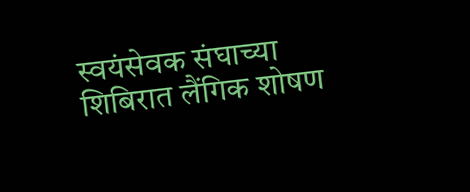स्वयंसेवक संघाच्या शिबिरात लैंगिक शोषण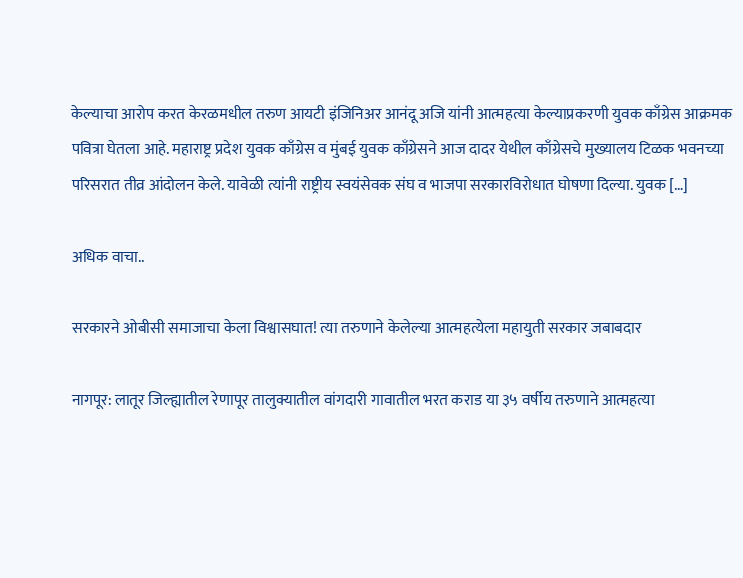केल्याचा आरोप करत केरळमधील तरुण आयटी इंजिनिअर आनंदू अजि यांनी आत्महत्या केल्याप्रकरणी युवक काँग्रेस आक्रमक पवित्रा घेतला आहे. महाराष्ट्र प्रदेश युवक काँग्रेस व मुंबई युवक काँग्रेसने आज दादर येथील काँग्रेसचे मुख्यालय टिळक भवनच्या परिसरात तीव्र आंदोलन केले. यावेळी त्यांनी राष्ट्रीय स्वयंसेवक संघ व भाजपा सरकारविरोधात घोषणा दिल्या. युवक […]

अधिक वाचा..

सरकारने ओबीसी समाजाचा केला विश्वासघात! त्या तरुणाने केलेल्या आत्महत्येला महायुती सरकार जबाबदार

नागपूर: लातूर जिल्ह्यातील रेणापूर तालुक्यातील वांगदारी गावातील भरत कराड या ३५ वर्षीय तरुणाने आत्महत्या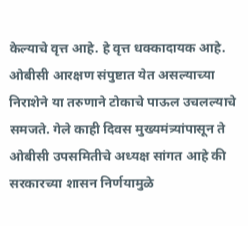केल्याचे वृत्त आहे. हे वृत्त धक्कादायक आहे. ओबीसी आरक्षण संपुष्टात येत असल्याच्या निराशेने या तरुणाने टोकाचे पाऊल उचलल्याचे समजते. गेले काही दिवस मुख्यमंत्र्यांपासून ते ओबीसी उपसमितीचे अध्यक्ष सांगत आहे की सरकारच्या शासन निर्णयामुळे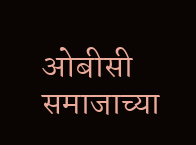ओबीसी समाजाच्या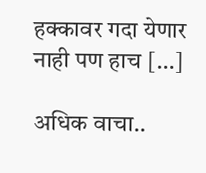हक्कावर गदा येणार नाही पण हाच […]

अधिक वाचा..